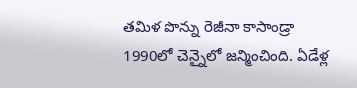తమిళ పొన్ను రెజీనా కాసాండ్రా 1990లో చెన్నైలో జన్మించింది. ఏడేళ్ల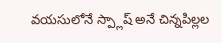వయసులోనే స్ప్లాష్ అనే చిన్నపిల్లల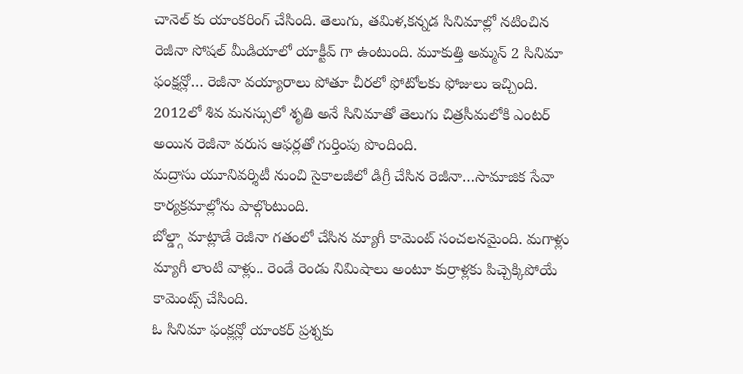చానెల్ కు యాంకరింగ్ చేసింది. తెలుగు, తమిళ,కన్నడ సినిమాల్లో నటించిన రెజీనా సోషల్ మీడియాలో యాక్టీవ్ గా ఉంటుంది. మూకుత్తి అమ్మన్ 2 సినిమా ఫంక్షన్లో… రెజీనా వయ్యారాలు పోతూ చీరలో ఫోటోలకు ఫోజులు ఇచ్చింది.
2012లో శివ మనస్సులో శృతి అనే సినిమాతో తెలుగు చిత్రసీమలోకి ఎంటర్ అయిన రెజీనా వరుస ఆఫర్లతో గుర్తింపు పొందింది.
మద్రాసు యూనివర్శిటీ నుంచి సైకాలజీలో డిగ్రీ చేసిన రెజీనా…సామాజిక సేవా కార్యక్రమాల్లోను పాల్గొంటుంది.
బోల్డ్గా మాట్లాడే రెజీనా గతంలో చేసిన మ్యాగీ కామెంట్ సంచలనమైంది. మగాళ్లు మ్యాగీ లాంటి వాళ్లు.. రెండే రెండు నిమిషాలు అంటూ కుర్రాళ్లకు పిచ్చెక్కిపోయే కామెంట్స్ చేసింది.
ఓ సినిమా ఫంక్లన్లో యాంకర్ ప్రశ్నకు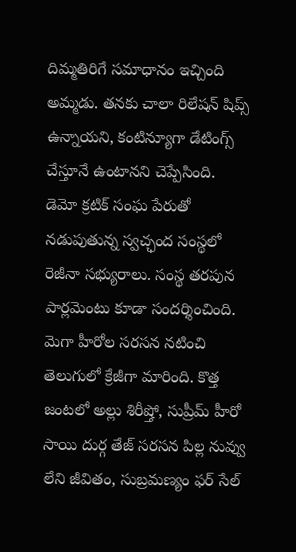దిమ్మతిరిగే సమాధానం ఇచ్చింది అమ్మడు. తనకు చాలా రిలేషన్ షిప్స్ ఉన్నాయని, కంటిన్యూగా డేటింగ్స్ చేస్తూనే ఉంటానని చెప్పేసింది.
డెమో క్రటిక్ సంఘ పేరుతో నడుపుతున్న స్వచ్ఛంద సంస్థలో రెజీనా సభ్యురాలు. సంస్థ తరపున పార్లమెంటు కూడా సందర్శించింది.
మెగా హీరోల సరసన నటించి తెలుగులో క్రేజీగా మారింది. కొత్త జంటలో అల్లు శిరీష్తో, సుప్రీమ్ హీరో సాయి దుర్గ తేజ్ సరసన పిల్ల నువ్వు లేని జీవితం, సుబ్రమణ్యం ఫర్ సేల్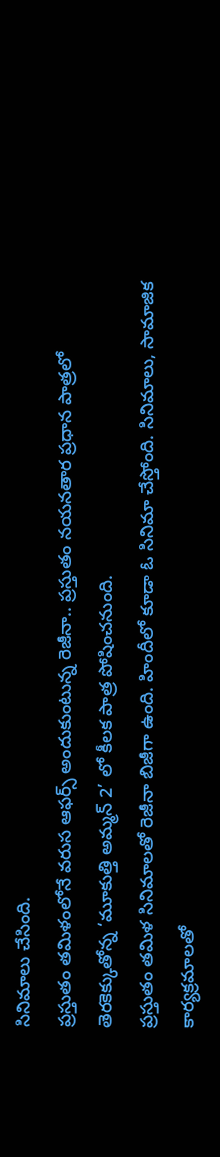సినిమాలు చేసింది.
ప్రస్తుతం తమిళంలోనే వరుస ఆఫర్స్ అందుకుంటున్న రెజీనా.. ప్రస్తుతం నయనతార ప్రధాన పాత్రలో తెరకెక్కుతోన్న ‘మూకుత్తి అమ్మన్ 2’ లో కీలక పాత్ర పోషించనుంది.
ప్రస్తుతం తమిళ సినిమాలతో రెజీనా బిజీగా ఉంది. హిందీలో కూడా ఓ సినిమా చేస్తోంది. సినిమాలు, సామాజిక కార్యక్రమాలతో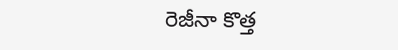రెజీనా కొత్త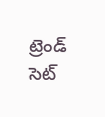ట్రెండ్ సెట్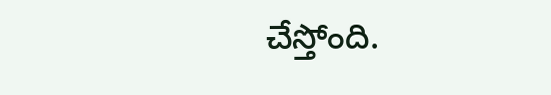చేస్తోంది.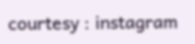courtesy : instagram